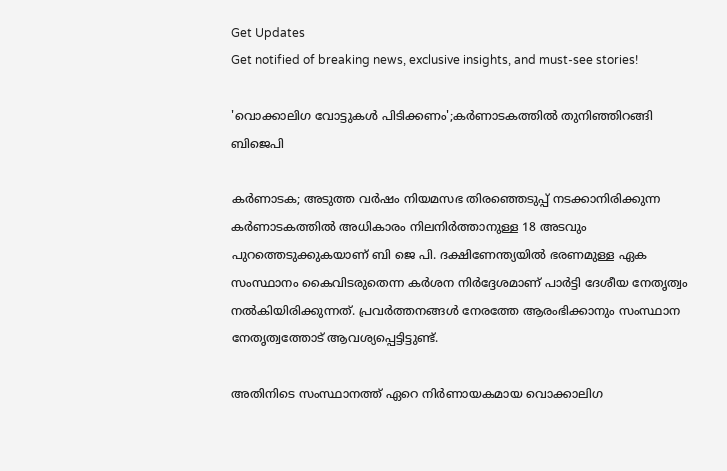Get Updates
Get notified of breaking news, exclusive insights, and must-see stories!

'വൊക്കാലിഗ വോട്ടുകൾ പിടിക്കണം';കർണാടകത്തിൽ തുനിഞ്ഞിറങ്ങി ബിജെപി

കർണാടക; അടുത്ത വർഷം നിയമസഭ തിരഞ്ഞെടുപ്പ് നടക്കാനിരിക്കുന്ന കർണാടകത്തിൽ അധികാരം നില‍നിർത്താനുള്ള 18 അടവും പുറത്തെടുക്കുകയാണ് ബി ജെ പി. ദക്ഷിണേന്ത്യയിൽ ഭരണമുള്ള ഏക സംസ്ഥാനം കൈവിടരുതെന്ന കർശന നിർദ്ദേശമാണ് പാർട്ടി ദേശീയ നേതൃത്വം നൽകിയിരിക്കുന്നത്. പ്രവർത്തനങ്ങൾ നേരത്തേ ആരംഭിക്കാനും സംസ്ഥാന നേതൃത്വത്തോട് ആവശ്യപ്പെട്ടിട്ടുണ്ട്.

അതിനിടെ സംസ്ഥാനത്ത് ഏറെ നിർണായകമായ വൊക്കാലിഗ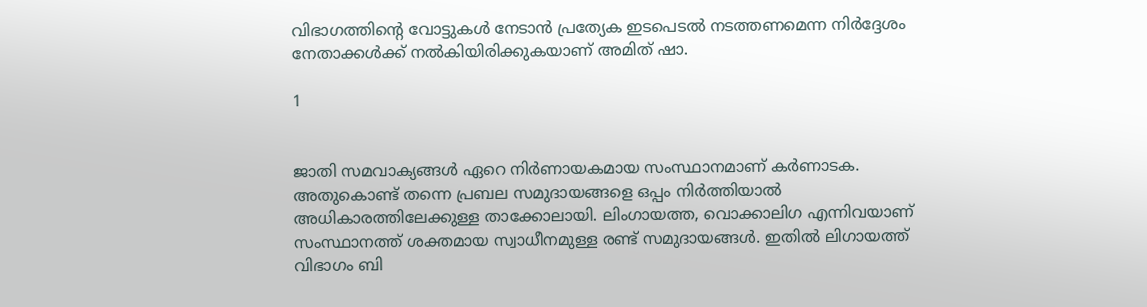വിഭാഗത്തിന്റെ വോട്ടുകൾ നേടാൻ പ്രത്യേക ഇടപെടൽ നടത്തണമെന്ന നിർദ്ദേശം നേതാക്കൾക്ക് നൽകിയിരിക്കുകയാണ് അമിത് ഷാ.

1


ജാതി സമവാക്യങ്ങൾ ഏറെ നിർണായകമായ സംസ്ഥാനമാണ് കർണാടക. അതുകൊണ്ട് തന്നെ പ്രബല സമുദായങ്ങളെ ഒപ്പം നിർത്തിയാൽ അധികാരത്തിലേക്കുള്ള താക്കോലായി. ലിംഗായത്ത, വൊക്കാലിഗ എന്നിവയാണ് സംസ്ഥാനത്ത് ശക്തമായ സ്വാധീനമുള്ള രണ്ട് സമുദായങ്ങൾ. ഇതിൽ ലിഗായത്ത് വിഭാഗം ബി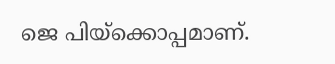ജെ പിയ്ക്കൊപ്പമാണ്.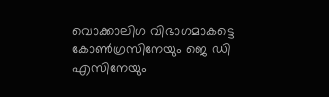വൊക്കാലിഗ വിഭാഗമാകട്ടെ കോൺഗ്രസിനേയും ജെ ഡി എസിനേയും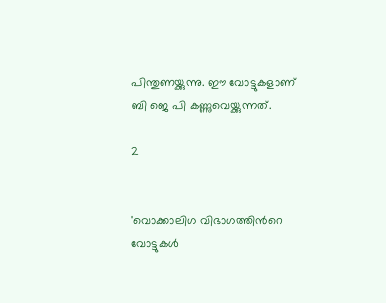പിന്തുണയ്ക്കുന്നു. ഈ വോട്ടുകളാണ് ബി ജെ പി കണ്ണുവെയ്ക്കുന്നത്.

2


'വൊക്കാലിഗ വിഭാഗത്തിൻറെ വോട്ടുകൾ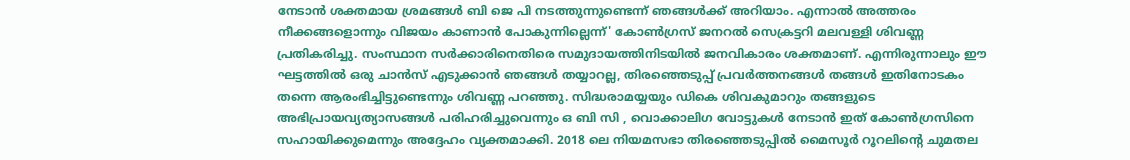നേടാൻ ശക്തമായ ശ്രമങ്ങൾ ബി ജെ പി നടത്തുന്നുണ്ടെന്ന് ഞങ്ങൾക്ക് അറിയാം. എന്നാൽ അത്തരം നീക്കങ്ങളൊന്നും വിജയം കാണാൻ പോകുന്നില്ലെന്ന്' കോൺഗ്രസ് ജനറൽ സെക്രട്ടറി മലവള്ളി ശിവണ്ണ പ്രതികരിച്ചു. സംസ്ഥാന സർക്കാരിനെതിരെ സമുദായത്തിനിടയിൽ ജനവികാരം ശക്തമാണ്. എന്നിരുന്നാലും ഈ ഘട്ടത്തിൽ ഒരു ചാൻസ് എടുക്കാൻ ഞങ്ങൾ തയ്യാറല്ല, തിരഞ്ഞെടുപ്പ് പ്രവർത്തനങ്ങൾ തങ്ങൾ ഇതിനോടകം തന്നെ ആരംഭിച്ചിട്ടുണ്ടെന്നും ശിവണ്ണ പറഞ്ഞു. സിദ്ധരാമയ്യയും ഡികെ ശിവകുമാറും തങ്ങളുടെ അഭിപ്രായവ്യത്യാസങ്ങൾ പരിഹരിച്ചുവെന്നും ഒ ബി സി , വൊക്കാലിഗ വോട്ടുകൾ നേടാൻ ഇത് കോൺഗ്രസിനെ സഹായിക്കുമെന്നും അദ്ദേഹം വ്യക്തമാക്കി. 2018 ലെ നിയമസഭാ തിരഞ്ഞെടുപ്പിൽ മൈസൂർ റൂറലിന്റെ ചുമതല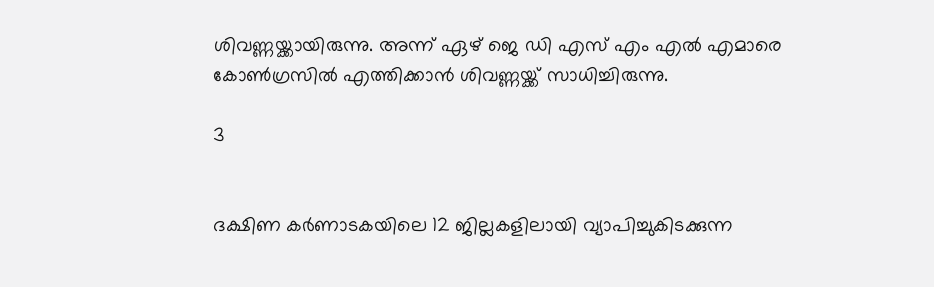ശിവണ്ണയ്ക്കായിരുന്നു. അന്ന് ഏഴ് ജെ ഡി എസ് എം എൽ എമാരെ കോൺഗ്രസിൽ എത്തിക്കാൻ ശിവണ്ണയ്ക്ക് സാധിച്ചിരുന്നു.

3


ദക്ഷിണ കർണാടകയിലെ 12 ജില്ലകളിലായി വ്യാപിച്ചുകിടക്കുന്ന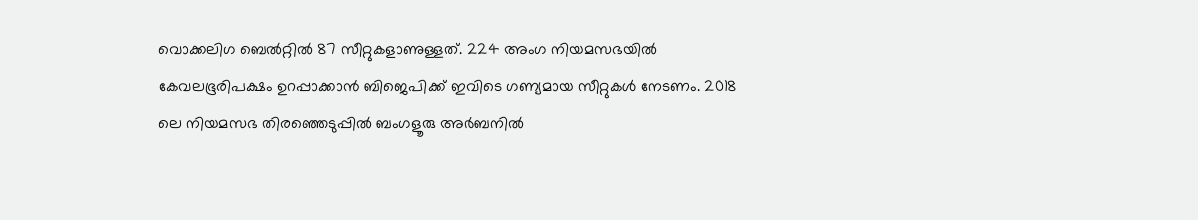വൊക്കലിഗ ബെൽറ്റിൽ 87 സീറ്റുകളാണുള്ളത്. 224 അംഗ നിയമസഭയിൽ കേവലഭൂരിപക്ഷം ഉറപ്പാക്കാൻ ബിജെപിക്ക് ഇവിടെ ഗണ്യമായ സീറ്റുകൾ നേടണം. 2018 ലെ നിയമസഭ തിരഞ്ഞെടുപ്പിൽ ബംഗളൂരു അർബനിൽ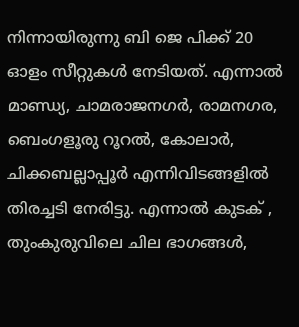നിന്നായിരുന്നു ബി ജെ പിക്ക് 20 ഓളം സീറ്റുകൾ നേടിയത്. എന്നാൽ മാണ്ഡ്യ, ചാമരാജനഗർ, രാമനഗര, ബെംഗളൂരു റൂറൽ, കോലാർ, ചിക്കബല്ലാപ്പൂർ എന്നിവിടങ്ങളിൽ തിരച്ചടി നേരിട്ടു. എന്നാൽ കുടക് , തുംകുരുവിലെ ചില ഭാഗങ്ങൾ,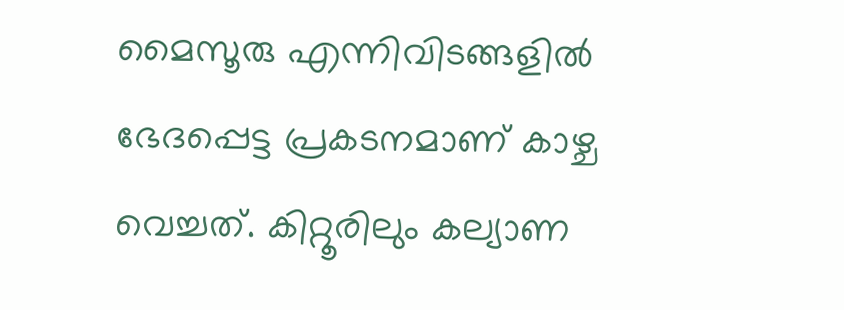മൈസൂരു എന്നിവിടങ്ങളിൽ ഭേദപ്പെട്ട പ്രകടനമാണ് കാഴ്ച വെച്ചത്. കിറ്റൂരിലും കല്യാണ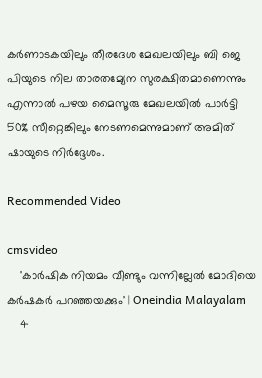കർണാടകയിലും തീരദേശ മേഖലയിലും ബി ജെ പിയുടെ നില താരതമ്യേന സുരക്ഷിതമാണെന്നും എന്നാൽ പഴയ മൈസൂരു മേഖലയിൽ പാർട്ടി 50% സീറ്റെങ്കിലും നേടണമെന്നുമാണ് അമിത് ഷായുടെ നിർദ്ദേശം.

Recommended Video

cmsvideo
    'കാര്‍ഷിക നിയമം വീണ്ടും വന്നില്ലേല്‍ മോദിയെ കര്‍ഷകര്‍ പറഞ്ഞയക്കും' | Oneindia Malayalam
    4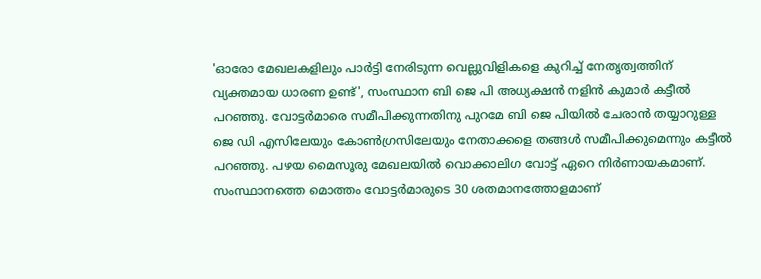'ഓരോ മേഖലകളിലും പാർട്ടി നേരിടുന്ന വെല്ലുവിളികളെ കുറിച്ച് നേതൃത്വത്തിന് വ്യക്തമായ ധാരണ ഉണ്ട്', സംസ്ഥാന ബി ജെ പി അധ്യക്ഷൻ നളിൻ കുമാർ കട്ടീൽ പറഞ്ഞു. വോട്ടർമാരെ സമീപിക്കുന്നതിനു പുറമേ ബി ജെ പിയിൽ ചേരാൻ തയ്യാറുള്ള ജെ ഡി എസിലേയും കോൺഗ്രസിലേയും നേതാക്കളെ തങ്ങൾ സമീപിക്കുമെന്നും കട്ടീൽ പറഞ്ഞു. പഴയ മൈസൂരു മേഖലയിൽ വൊക്കാലിഗ വോട്ട് ഏറെ നിർണായകമാണ്. സംസ്ഥാനത്തെ മൊത്തം വോട്ടർമാരുടെ 30 ശതമാനത്തോളമാണ്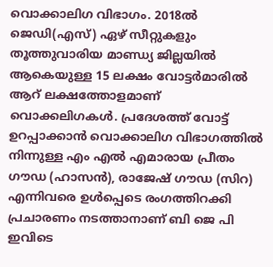വൊക്കാലിഗ വിഭാഗം. 2018ൽ ജെഡി(എസ്) ഏഴ് സീറ്റുകളും തൂത്തുവാരിയ മാണ്ഡ്യ ജില്ലയിൽ ആകെയുള്ള 15 ലക്ഷം വോട്ടർമാരിൽ ആറ് ലക്ഷത്തോളമാണ് വൊക്കലിഗകൾ. പ്രദേശത്ത് വോട്ട് ഉറപ്പാക്കാൻ വൊക്കാലിഗ വിഭാഗത്തിൽ നിന്നുള്ള എം എൽ എമാരായ പ്രീതം ഗൗഡ (ഹാസൻ), രാജേഷ് ഗൗഡ (സിറ) എന്നിവരെ ഉൾപ്പെടെ രംഗത്തിറക്കി പ്രചാരണം നടത്താനാണ് ബി ജെ പി ഇവിടെ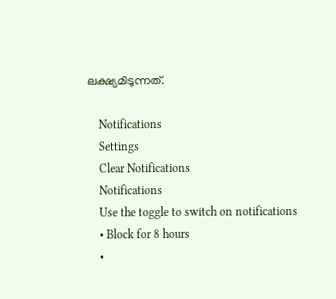ലക്ഷ്യമിടുന്നത്.

    Notifications
    Settings
    Clear Notifications
    Notifications
    Use the toggle to switch on notifications
    • Block for 8 hours
    •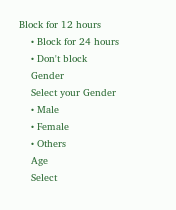Block for 12 hours
    • Block for 24 hours
    • Don't block
    Gender
    Select your Gender
    • Male
    • Female
    • Others
    Age
    Select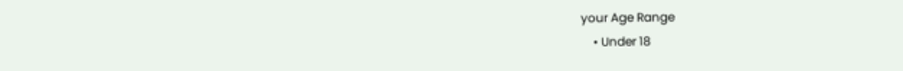your Age Range
    • Under 18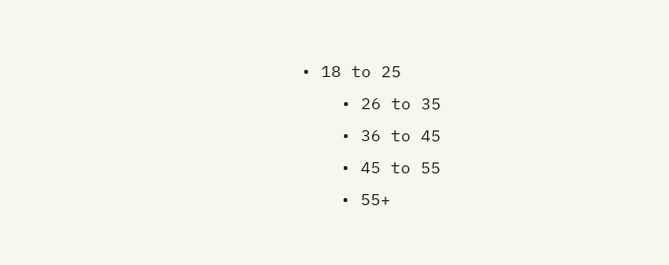• 18 to 25
    • 26 to 35
    • 36 to 45
    • 45 to 55
    • 55+